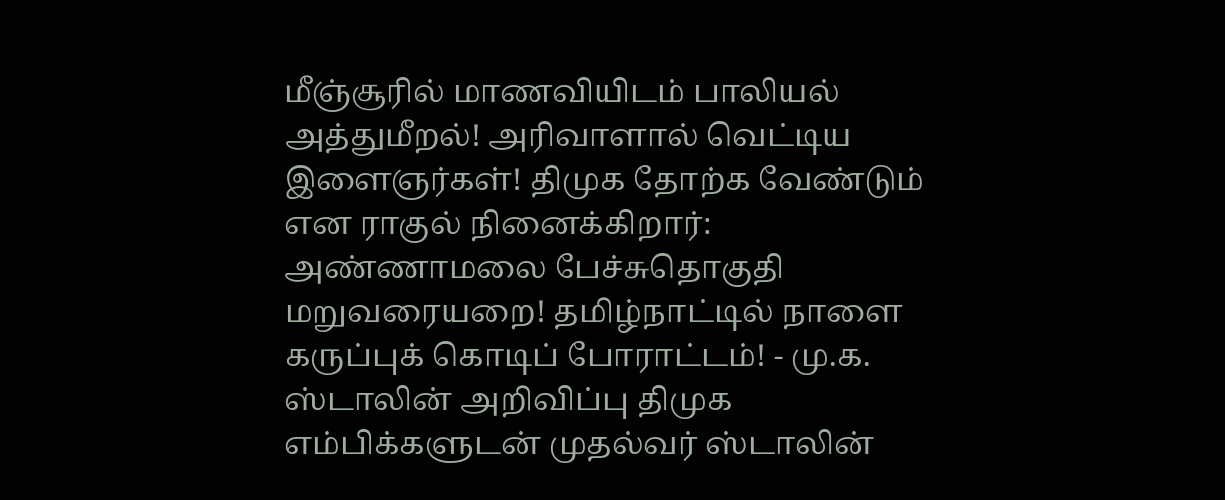மீஞ்சூரில் மாணவியிடம் பாலியல் அத்துமீறல்! அரிவாளால் வெட்டிய இளைஞர்கள்! திமுக தோற்க வேண்டும் என ராகுல் நினைக்கிறார்: அண்ணாமலை பேச்சுதொகுதி மறுவரையறை! தமிழ்நாட்டில் நாளை கருப்புக் கொடிப் போராட்டம்! - மு.க. ஸ்டாலின் அறிவிப்பு திமுக எம்பிக்களுடன் முதல்வர் ஸ்டாலின்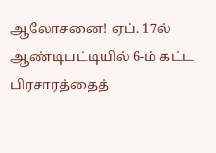ஆலோசனை! ஏப். 17ல் ஆண்டிபட்டியில் 6-ம் கட்ட பிரசாரத்தைத்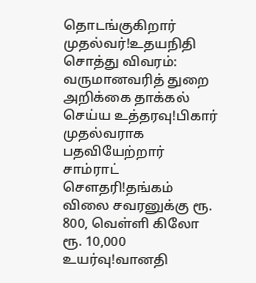தொடங்குகிறார் முதல்வர்!உதயநிதி சொத்து விவரம்: வருமானவரித் துறை அறிக்கை தாக்கல் செய்ய உத்தரவு!பிகார் முதல்வராக பதவியேற்றார் சாம்ராட் சௌதரி!தங்கம் விலை சவரனுக்கு ரூ. 800, வெள்ளி கிலோ ரூ. 10,000 உயர்வு!வானதி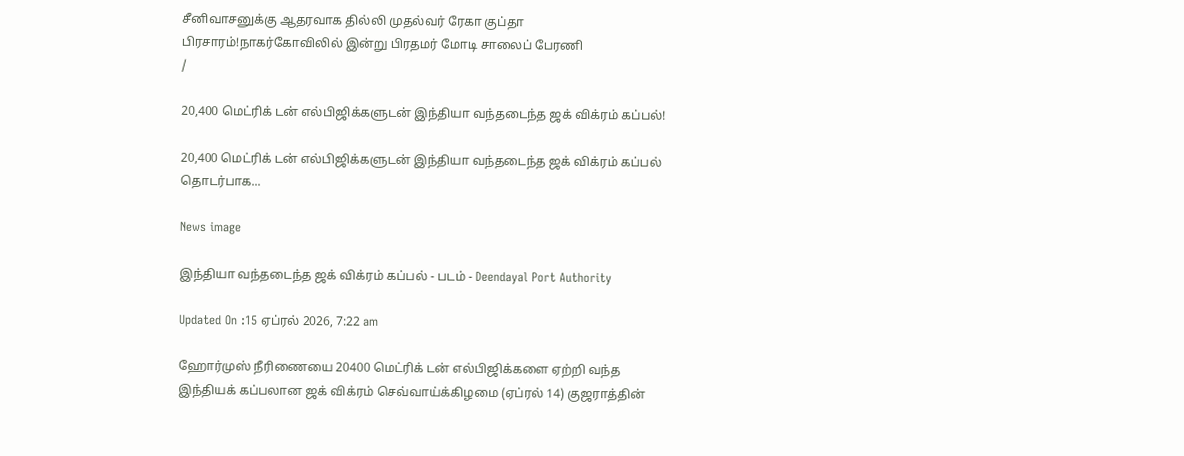சீனிவாசனுக்கு ஆதரவாக தில்லி முதல்வர் ரேகா குப்தா பிரசாரம்!நாகர்கோவிலில் இன்று பிரதமர் மோடி சாலைப் பேரணி
/

20,400 மெட்ரிக் டன் எல்பிஜிக்களுடன் இந்தியா வந்தடைந்த ஜக் விக்ரம் கப்பல்!

20,400 மெட்ரிக் டன் எல்பிஜிக்களுடன் இந்தியா வந்தடைந்த ஜக் விக்ரம் கப்பல் தொடர்பாக...

News image

இந்தியா வந்தடைந்த ஜக் விக்ரம் கப்பல் - படம் - Deendayal Port Authority

Updated On :15 ஏப்ரல் 2026, 7:22 am

ஹோர்முஸ் நீரிணையை 20400 மெட்ரிக் டன் எல்பிஜிக்களை ஏற்றி வந்த இந்தியக் கப்பலான ஜக் விக்ரம் செவ்வாய்க்கிழமை (ஏப்ரல் 14) குஜராத்தின்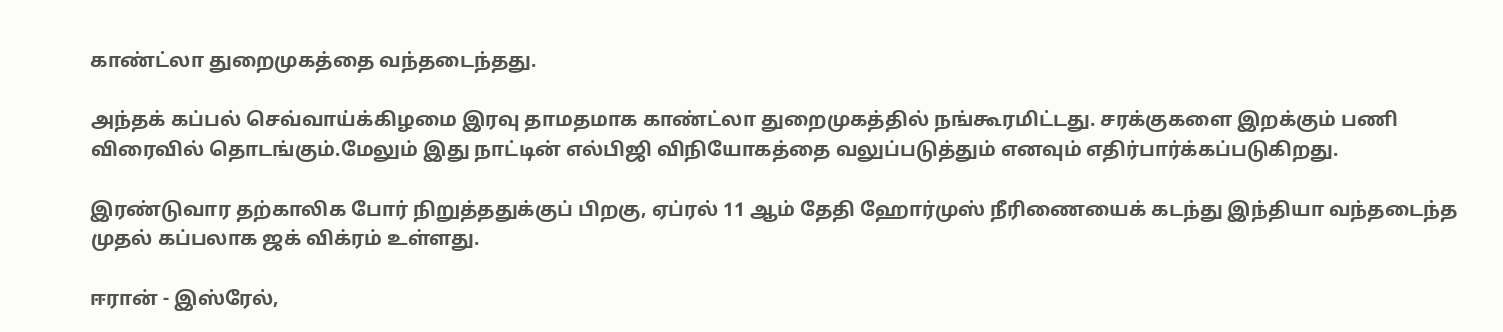காண்ட்லா துறைமுகத்தை வந்தடைந்தது.

அந்தக் கப்பல் செவ்வாய்க்கிழமை இரவு தாமதமாக காண்ட்லா துறைமுகத்தில் நங்கூரமிட்டது. சரக்குகளை இறக்கும் பணி விரைவில் தொடங்கும்.மேலும் இது நாட்டின் எல்பிஜி விநியோகத்தை வலுப்படுத்தும் எனவும் எதிர்பார்க்கப்படுகிறது.

இரண்டுவார தற்காலிக போர் நிறுத்ததுக்குப் பிறகு, ஏப்ரல் 11 ஆம் தேதி ஹோர்முஸ் நீரிணையைக் கடந்து இந்தியா வந்தடைந்த முதல் கப்பலாக ஜக் விக்ரம் உள்ளது.

ஈரான் - இஸ்ரேல்,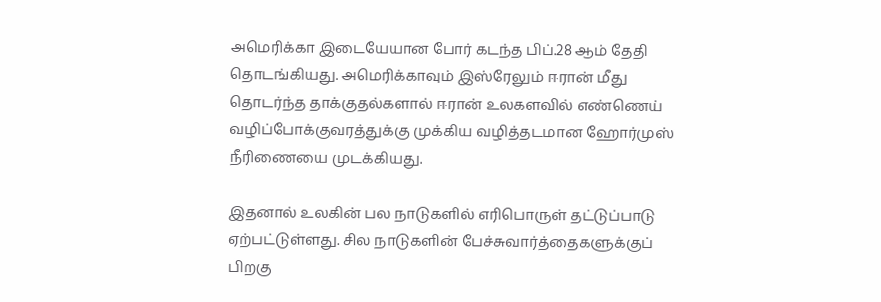அமெரிக்கா இடையேயான போர் கடந்த பிப்.28 ஆம் தேதி தொடங்கியது. அமெரிக்காவும் இஸ்ரேலும் ஈரான் மீது தொடர்ந்த தாக்குதல்களால் ஈரான் உலகளவில் எண்ணெய் வழிப்போக்குவரத்துக்கு முக்கிய வழித்தடமான ஹோர்முஸ் நீரிணையை முடக்கியது.

இதனால் உலகின் பல நாடுகளில் எரிபொருள் தட்டுப்பாடு ஏற்பட்டுள்ளது. சில நாடுகளின் பேச்சுவார்த்தைகளுக்குப் பிறகு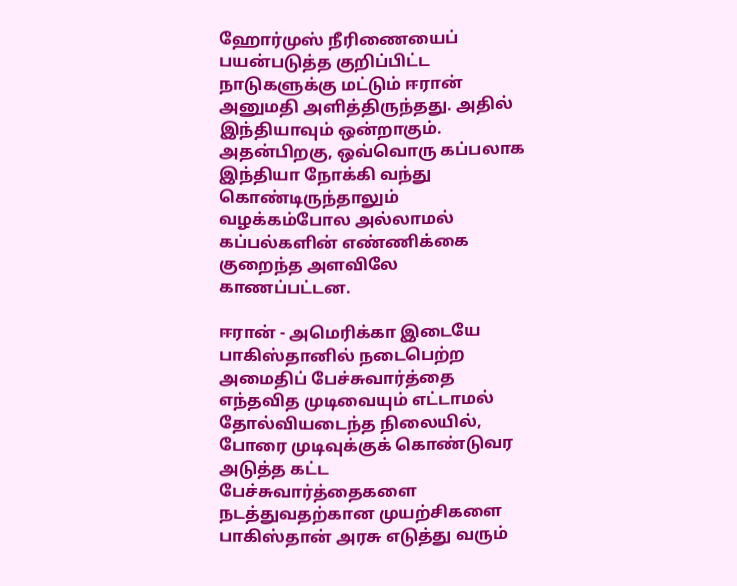ஹோர்முஸ் நீரிணையைப் பயன்படுத்த குறிப்பிட்ட நாடுகளுக்கு மட்டும் ஈரான் அனுமதி அளித்திருந்தது. அதில் இந்தியாவும் ஒன்றாகும். அதன்பிறகு, ஒவ்வொரு கப்பலாக இந்தியா நோக்கி வந்து கொண்டிருந்தாலும் வழக்கம்போல அல்லாமல் கப்பல்களின் எண்ணிக்கை குறைந்த அளவிலே காணப்பட்டன.

ஈரான் - அமெரிக்கா இடையே பாகிஸ்தானில் நடைபெற்ற அமைதிப் பேச்சுவார்த்தை எந்தவித முடிவையும் எட்டாமல் தோல்வியடைந்த நிலையில், போரை முடிவுக்குக் கொண்டுவர அடுத்த கட்ட பேச்சுவார்த்தைகளை நடத்துவதற்கான முயற்சிகளை பாகிஸ்தான் அரசு எடுத்து வரும்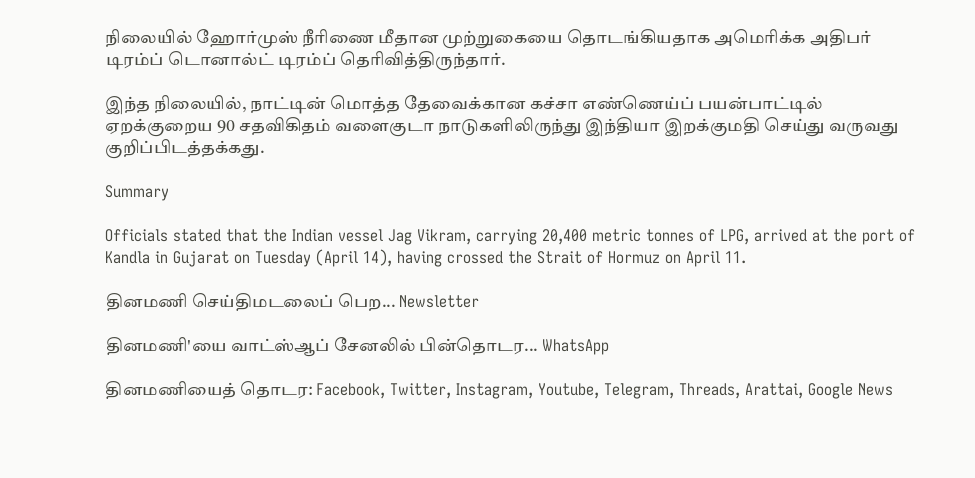நிலையில் ஹோர்முஸ் நீரிணை மீதான முற்றுகையை தொடங்கியதாக அமெரிக்க அதிபர் டிரம்ப் டொனால்ட் டிரம்ப் தெரிவித்திருந்தார்.

இந்த நிலையில், நாட்டின் மொத்த தேவைக்கான கச்சா எண்ணெய்ப் பயன்பாட்டில் ஏறக்குறைய 90 சதவிகிதம் வளைகுடா நாடுகளிலிருந்து இந்தியா இறக்குமதி செய்து வருவது குறிப்பிடத்தக்கது.

Summary

Officials stated that the Indian vessel Jag Vikram, carrying 20,400 metric tonnes of LPG, arrived at the port of Kandla in Gujarat on Tuesday (April 14), having crossed the Strait of Hormuz on April 11.

தினமணி செய்திமடலைப் பெற... Newsletter

தினமணி'யை வாட்ஸ்ஆப் சேனலில் பின்தொடர... WhatsApp

தினமணியைத் தொடர: Facebook, Twitter, Instagram, Youtube, Telegram, Threads, Arattai, Google News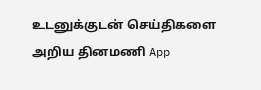உடனுக்குடன் செய்திகளை அறிய தினமணி App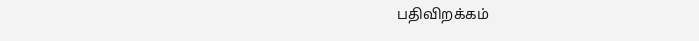பதிவிறக்கம்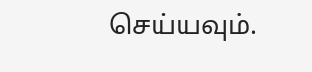செய்யவும்.